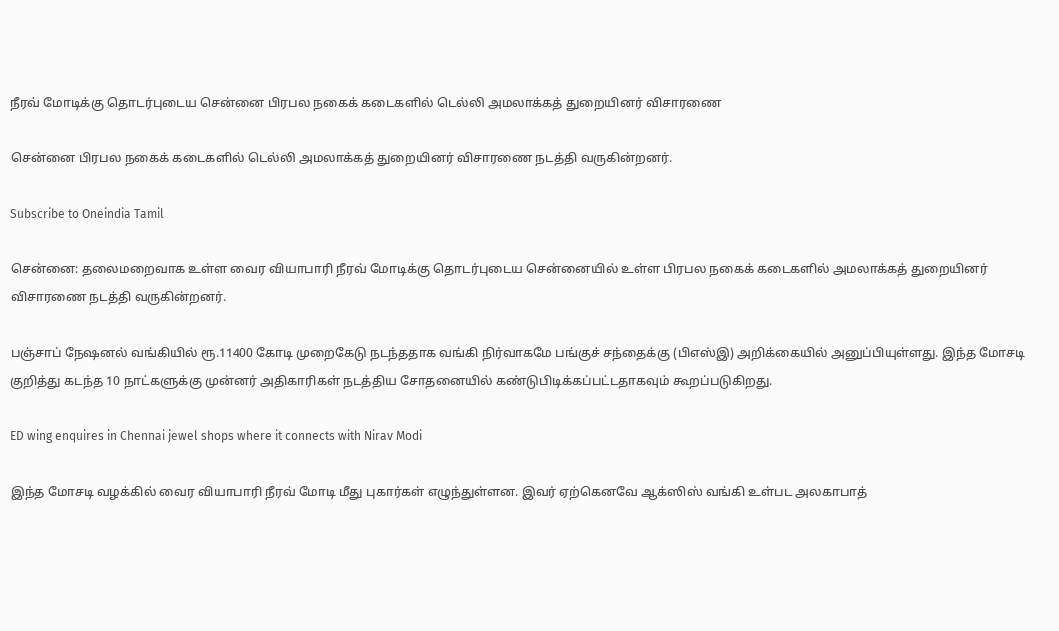நீரவ் மோடிக்கு தொடர்புடைய சென்னை பிரபல நகைக் கடைகளில் டெல்லி அமலாக்கத் துறையினர் விசாரணை

சென்னை பிரபல நகைக் கடைகளில் டெல்லி அமலாக்கத் துறையினர் விசாரணை நடத்தி வருகின்றனர்.

Subscribe to Oneindia Tamil

சென்னை: தலைமறைவாக உள்ள வைர வியாபாரி நீரவ் மோடிக்கு தொடர்புடைய சென்னையில் உள்ள பிரபல நகைக் கடைகளில் அமலாக்கத் துறையினர் விசாரணை நடத்தி வருகின்றனர்.

பஞ்சாப் நேஷனல் வங்கியில் ரூ.11400 கோடி முறைகேடு நடந்ததாக வங்கி நிர்வாகமே பங்குச் சந்தைக்கு (பிஎஸ்இ) அறிக்கையில் அனுப்பியுள்ளது. இந்த மோசடி குறித்து கடந்த 10 நாட்களுக்கு முன்னர் அதிகாரிகள் நடத்திய சோதனையில் கண்டுபிடிக்கப்பட்டதாகவும் கூறப்படுகிறது.

ED wing enquires in Chennai jewel shops where it connects with Nirav Modi

இந்த மோசடி வழக்கில் வைர வியாபாரி நீரவ் மோடி மீது புகார்கள் எழுந்துள்ளன. இவர் ஏற்கெனவே ஆக்ஸிஸ் வங்கி உள்பட அலகாபாத்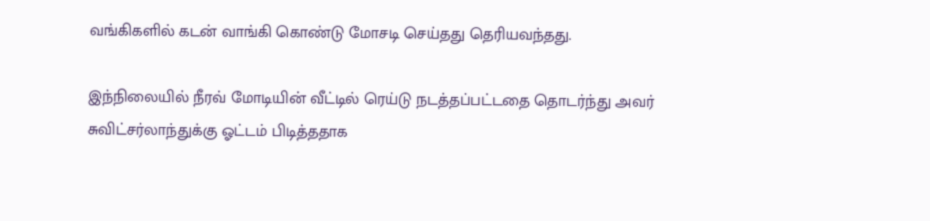வங்கிகளில் கடன் வாங்கி கொண்டு மோசடி செய்தது தெரியவந்தது.

இந்நிலையில் நீரவ் மோடியின் வீட்டில் ரெய்டு நடத்தப்பட்டதை தொடர்ந்து அவர் சுவிட்சர்லாந்துக்கு ஓட்டம் பிடித்ததாக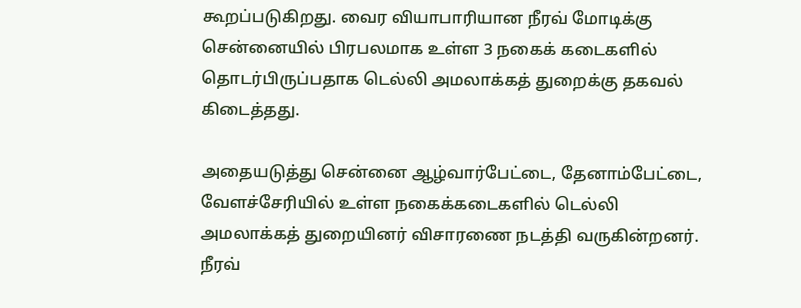கூறப்படுகிறது. வைர வியாபாரியான நீரவ் மோடிக்கு சென்னையில் பிரபலமாக உள்ள 3 நகைக் கடைகளில் தொடர்பிருப்பதாக டெல்லி அமலாக்கத் துறைக்கு தகவல் கிடைத்தது.

அதையடுத்து சென்னை ஆழ்வார்பேட்டை, தேனாம்பேட்டை, வேளச்சேரியில் உள்ள நகைக்கடைகளில் டெல்லி அமலாக்கத் துறையினர் விசாரணை நடத்தி வருகின்றனர். நீரவ்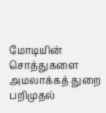மோடியின் சொத்துகளை அமலாக்கத் துறை பறிமுதல்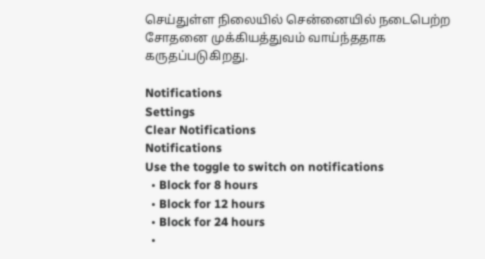செய்துள்ள நிலையில் சென்னையில் நடைபெற்ற சோதனை முக்கியத்துவம் வாய்ந்ததாக கருதப்படுகிறது.

Notifications
Settings
Clear Notifications
Notifications
Use the toggle to switch on notifications
  • Block for 8 hours
  • Block for 12 hours
  • Block for 24 hours
  •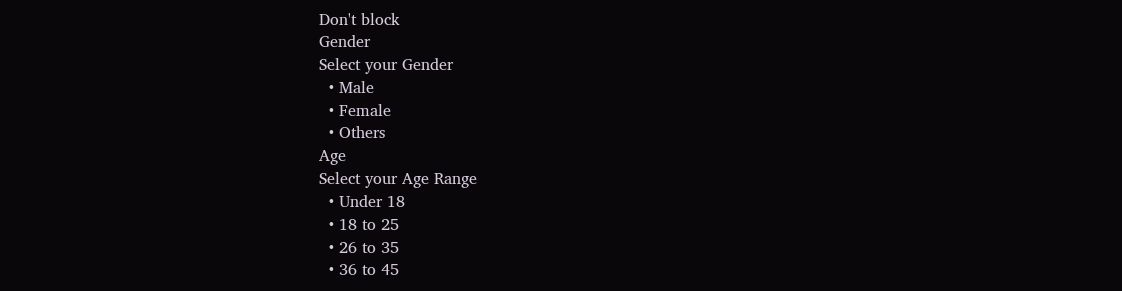Don't block
Gender
Select your Gender
  • Male
  • Female
  • Others
Age
Select your Age Range
  • Under 18
  • 18 to 25
  • 26 to 35
  • 36 to 45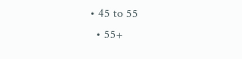• 45 to 55
  • 55+